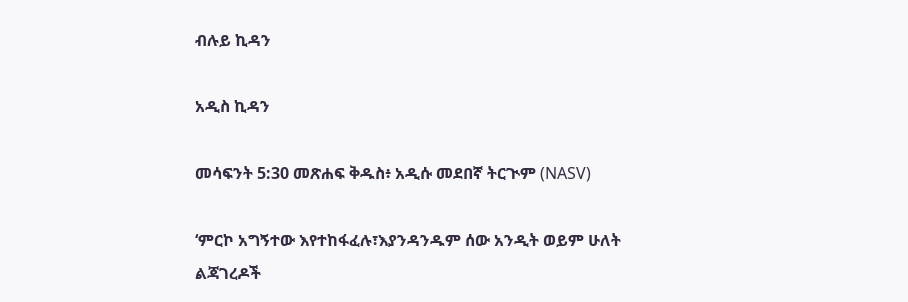ብሉይ ኪዳን

አዲስ ኪዳን

መሳፍንት 5:30 መጽሐፍ ቅዱስ፥ አዲሱ መደበኛ ትርጒም (NASV)

‘ምርኮ አግኝተው እየተከፋፈሉ፣እያንዳንዱም ሰው አንዲት ወይም ሁለት ልጃገረዶች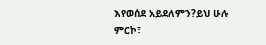እየወሰደ አይደለምን?ይህ ሁሉ ምርኮ፣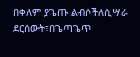በቀለም ያጌጡ ልብሶችለሲሣራ ደርሰውት፣በጌጣጌጥ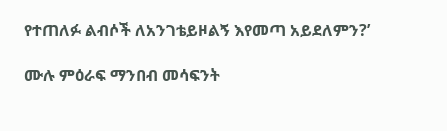የተጠለፉ ልብሶች ለአንገቴይዞልኝ እየመጣ አይደለምን?’

ሙሉ ምዕራፍ ማንበብ መሳፍንት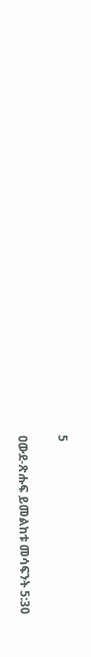5

ዐውደ-ጽሑፍ ይመልከቱ መሳፍንት 5:30